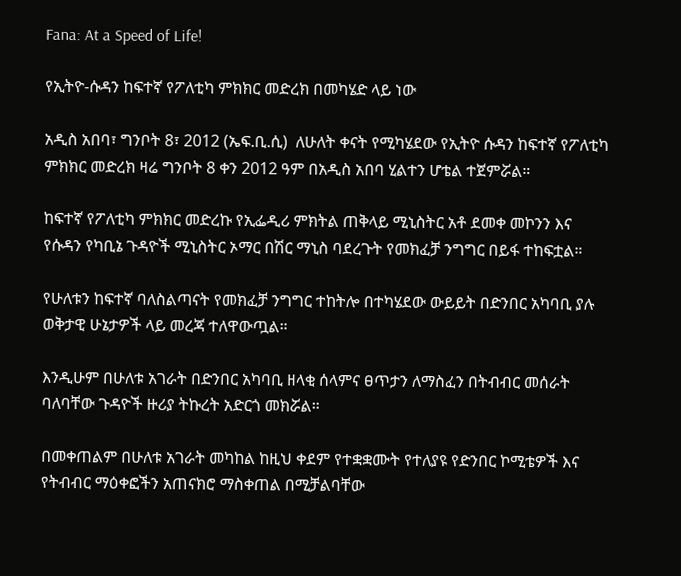Fana: At a Speed of Life!

የኢትዮ-ሱዳን ከፍተኛ የፖለቲካ ምክክር መድረክ በመካሄድ ላይ ነው

አዲስ አበባ፣ ግንቦት 8፣ 2012 (ኤፍ.ቢ.ሲ)  ለሁለት ቀናት የሚካሄደው የኢትዮ ሱዳን ከፍተኛ የፖለቲካ ምክክር መድረክ ዛሬ ግንቦት 8 ቀን 2012 ዓም በአዲስ አበባ ሂልተን ሆቴል ተጀምሯል።

ከፍተኛ የፖለቲካ ምክክር መድረኩ የኢፌዲሪ ምክትል ጠቅላይ ሚኒስትር አቶ ደመቀ መኮንን እና የሱዳን የካቢኔ ጉዳዮች ሚኒስትር ኦማር በሽር ማኒስ ባደረጉት የመክፈቻ ንግግር በይፋ ተከፍቷል።

የሁለቱን ከፍተኛ ባለስልጣናት የመክፈቻ ንግግር ተከትሎ በተካሄደው ውይይት በድንበር አካባቢ ያሉ ወቅታዊ ሁኔታዎች ላይ መረጃ ተለዋውጧል።

እንዲሁም በሁለቱ አገራት በድንበር አካባቢ ዘላቂ ሰላምና ፀጥታን ለማስፈን በትብብር መሰራት ባለባቸው ጉዳዮች ዙሪያ ትኩረት አድርጎ መክሯል።

በመቀጠልም በሁለቱ አገራት መካከል ከዚህ ቀደም የተቋቋሙት የተለያዩ የድንበር ኮሚቴዎች እና የትብብር ማዕቀፎችን አጠናክሮ ማስቀጠል በሚቻልባቸው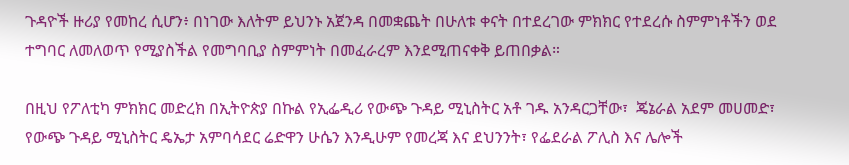ጉዳዮች ዙሪያ የመከረ ሲሆን፥ በነገው እለትም ይህንኑ አጀንዳ በመቋጨት በሁለቱ ቀናት በተደረገው ምክክር የተደረሱ ስምምነቶችን ወደ ተግባር ለመለወጥ የሚያስችል የመግባቢያ ስምምነት በመፈራረም እንደሚጠናቀቅ ይጠበቃል።

በዚህ የፖለቲካ ምክክር መድረክ በኢትዮጵያ በኩል የኢፌዲሪ የውጭ ጉዳይ ሚኒስትር አቶ ገዱ አንዳርጋቸው፣  ጄኔራል አደም መሀመድ፣ የውጭ ጉዳይ ሚኒስትር ዴኤታ አምባሳደር ሬድዋን ሁሴን እንዲሁም የመረጃ እና ደህንንት፣ የፌደራል ፖሊስ እና ሌሎች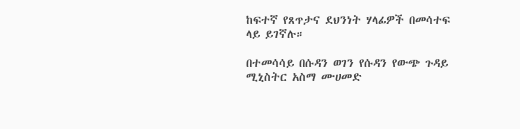ከፍተኛ የጸጥታና ደህንነት ሃላፊዎች በመሳተፍ ላይ ይገኛሉ።

በተመሳሳይ በሱዳን ወገን የሱዳን የውጭ ጉዳይ ሚኒስትር አስማ ሙሀመድ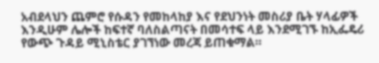አብደላህን ጨምሮ የሱዳን የመከላከያ እና የደህንነት መስሪያ ቤት ሃላፊዎች እንዲሁም ሌሎች ከፍተኛ ባለስልጣናት በመሳተፍ ላይ እንደሚገኙ ከኢፌዴሪ የውጭ ጉዳይ ሚኒስቴር ያገኘነው መረጃ ይጠቁማል።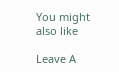You might also like

Leave A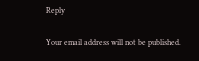Reply

Your email address will not be published.